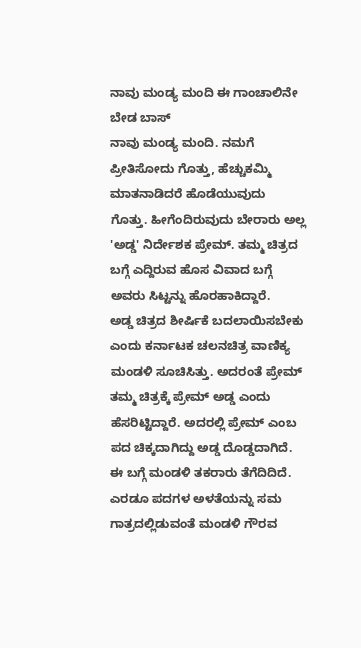ನಾವು ಮಂಡ್ಯ ಮಂದಿ ಈ ಗಾಂಚಾಲಿನೇ ಬೇಡ ಬಾಸ್
ನಾವು ಮಂಡ್ಯ ಮಂದಿ. ನಮಗೆ ಪ್ರೀತಿಸೋದು ಗೊತ್ತು, ಹೆಚ್ಚುಕಮ್ಮಿ ಮಾತನಾಡಿದರೆ ಹೊಡೆಯುವುದು ಗೊತ್ತು. ಹೀಗೆಂದಿರುವುದು ಬೇರಾರು ಅಲ್ಲ 'ಅಡ್ಡ' ನಿರ್ದೇಶಕ ಪ್ರೇಮ್. ತಮ್ಮ ಚಿತ್ರದ ಬಗ್ಗೆ ಎದ್ದಿರುವ ಹೊಸ ವಿವಾದ ಬಗ್ಗೆ ಅವರು ಸಿಟ್ಟನ್ನು ಹೊರಹಾಕಿದ್ದಾರೆ.
ಅಡ್ಡ ಚಿತ್ರದ ಶೀರ್ಷಿಕೆ ಬದಲಾಯಿಸಬೇಕು ಎಂದು ಕರ್ನಾಟಕ ಚಲನಚಿತ್ರ ವಾಣಿಕ್ಯ ಮಂಡಳಿ ಸೂಚಿಸಿತ್ತು. ಅದರಂತೆ ಪ್ರೇಮ್ ತಮ್ಮ ಚಿತ್ರಕ್ಕೆ ಪ್ರೇಮ್ ಅಡ್ಡ ಎಂದು ಹೆಸರಿಟ್ಟಿದ್ದಾರೆ. ಅದರಲ್ಲಿ ಪ್ರೇಮ್ ಎಂಬ ಪದ ಚಿಕ್ಕದಾಗಿದ್ದು ಅಡ್ಡ ದೊಡ್ಡದಾಗಿದೆ. ಈ ಬಗ್ಗೆ ಮಂಡಳಿ ತಕರಾರು ತೆಗೆದಿದಿದೆ. ಎರಡೂ ಪದಗಳ ಅಳತೆಯನ್ನು ಸಮ ಗಾತ್ರದಲ್ಲಿಡುವಂತೆ ಮಂಡಳಿ ಗೌರವ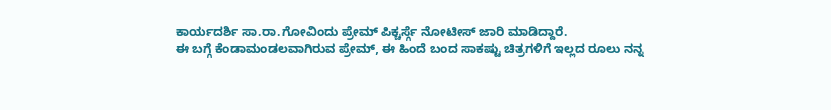ಕಾರ್ಯದರ್ಶಿ ಸಾ.ರಾ.ಗೋವಿಂದು ಪ್ರೇಮ್ ಪಿಕ್ಚರ್ಸ್ಗೆ ನೋಟೀಸ್ ಜಾರಿ ಮಾಡಿದ್ದಾರೆ.
ಈ ಬಗ್ಗೆ ಕೆಂಡಾಮಂಡಲವಾಗಿರುವ ಪ್ರೇಮ್, ಈ ಹಿಂದೆ ಬಂದ ಸಾಕಷ್ಟು ಚಿತ್ರಗಳಿಗೆ ಇಲ್ಲದ ರೂಲು ನನ್ನ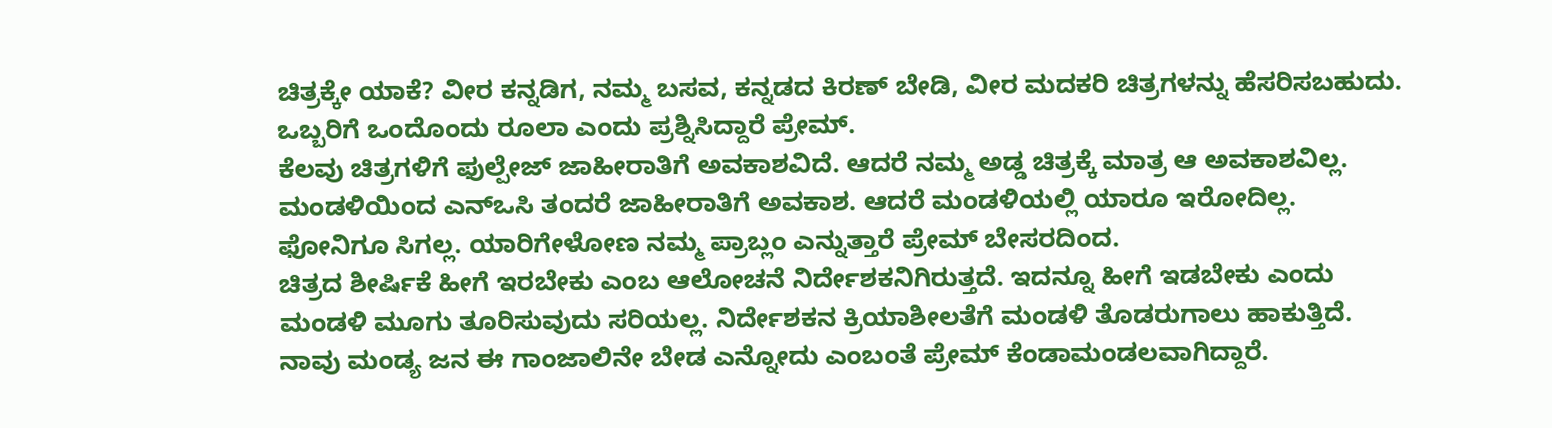ಚಿತ್ರಕ್ಕೇ ಯಾಕೆ? ವೀರ ಕನ್ನಡಿಗ, ನಮ್ಮ ಬಸವ, ಕನ್ನಡದ ಕಿರಣ್ ಬೇಡಿ, ವೀರ ಮದಕರಿ ಚಿತ್ರಗಳನ್ನು ಹೆಸರಿಸಬಹುದು. ಒಬ್ಬರಿಗೆ ಒಂದೊಂದು ರೂಲಾ ಎಂದು ಪ್ರಶ್ನಿಸಿದ್ದಾರೆ ಪ್ರೇಮ್.
ಕೆಲವು ಚಿತ್ರಗಳಿಗೆ ಫುಲ್ಪೇಜ್ ಜಾಹೀರಾತಿಗೆ ಅವಕಾಶವಿದೆ. ಆದರೆ ನಮ್ಮ ಅಡ್ಡ ಚಿತ್ರಕ್ಕೆ ಮಾತ್ರ ಆ ಅವಕಾಶವಿಲ್ಲ. ಮಂಡಳಿಯಿಂದ ಎನ್ಒಸಿ ತಂದರೆ ಜಾಹೀರಾತಿಗೆ ಅವಕಾಶ. ಆದರೆ ಮಂಡಳಿಯಲ್ಲಿ ಯಾರೂ ಇರೋದಿಲ್ಲ. ಫೋನಿಗೂ ಸಿಗಲ್ಲ. ಯಾರಿಗೇಳೋಣ ನಮ್ಮ ಪ್ರಾಬ್ಲಂ ಎನ್ನುತ್ತಾರೆ ಪ್ರೇಮ್ ಬೇಸರದಿಂದ.
ಚಿತ್ರದ ಶೀರ್ಷಿಕೆ ಹೀಗೆ ಇರಬೇಕು ಎಂಬ ಆಲೋಚನೆ ನಿರ್ದೇಶಕನಿಗಿರುತ್ತದೆ. ಇದನ್ನೂ ಹೀಗೆ ಇಡಬೇಕು ಎಂದು ಮಂಡಳಿ ಮೂಗು ತೂರಿಸುವುದು ಸರಿಯಲ್ಲ. ನಿರ್ದೇಶಕನ ಕ್ರಿಯಾಶೀಲತೆಗೆ ಮಂಡಳಿ ತೊಡರುಗಾಲು ಹಾಕುತ್ತಿದೆ. ನಾವು ಮಂಡ್ಯ ಜನ ಈ ಗಾಂಜಾಲಿನೇ ಬೇಡ ಎನ್ನೋದು ಎಂಬಂತೆ ಪ್ರೇಮ್ ಕೆಂಡಾಮಂಡಲವಾಗಿದ್ದಾರೆ.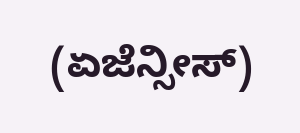(ಏಜೆನ್ಸೀಸ್)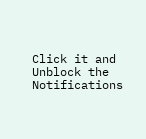Click it and Unblock the Notifications